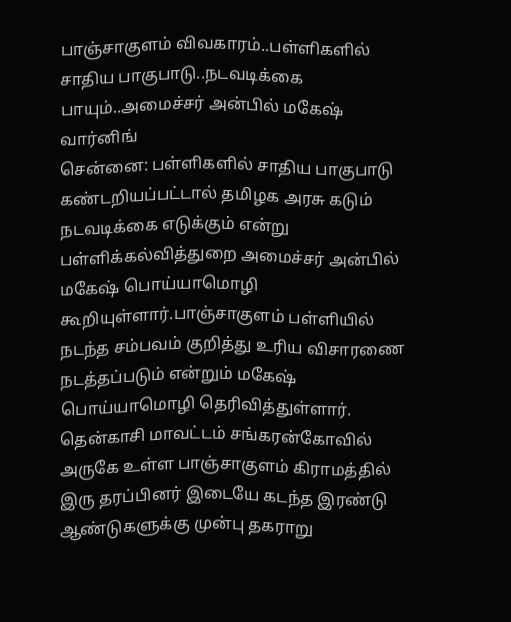பாஞ்சாகுளம் விவகாரம்..பள்ளிகளில் சாதிய பாகுபாடு..நடவடிக்கை பாயும்..அமைச்சர் அன்பில் மகேஷ் வார்னிங்
சென்னை: பள்ளிகளில் சாதிய பாகுபாடு கண்டறியப்பட்டால் தமிழக அரசு கடும் நடவடிக்கை எடுக்கும் என்று பள்ளிக்கல்வித்துறை அமைச்சர் அன்பில் மகேஷ் பொய்யாமொழி கூறியுள்ளார்.பாஞ்சாகுளம் பள்ளியில் நடந்த சம்பவம் குறித்து உரிய விசாரணை நடத்தப்படும் என்றும் மகேஷ் பொய்யாமொழி தெரிவித்துள்ளார்.
தென்காசி மாவட்டம் சங்கரன்கோவில் அருகே உள்ள பாஞ்சாகுளம் கிராமத்தில் இரு தரப்பினர் இடையே கடந்த இரண்டு ஆண்டுகளுக்கு முன்பு தகராறு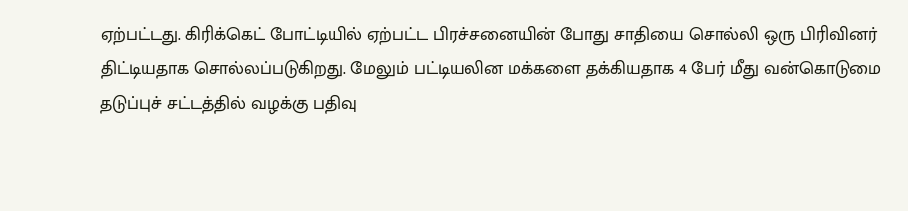ஏற்பட்டது. கிரிக்கெட் போட்டியில் ஏற்பட்ட பிரச்சனையின் போது சாதியை சொல்லி ஒரு பிரிவினர் திட்டியதாக சொல்லப்படுகிறது. மேலும் பட்டியலின மக்களை தக்கியதாக 4 பேர் மீது வன்கொடுமை தடுப்புச் சட்டத்தில் வழக்கு பதிவு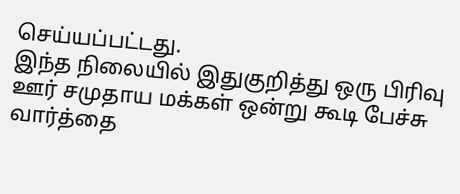செய்யப்பட்டது.
இந்த நிலையில் இதுகுறித்து ஒரு பிரிவு ஊர் சமுதாய மக்கள் ஒன்று கூடி பேச்சு வார்த்தை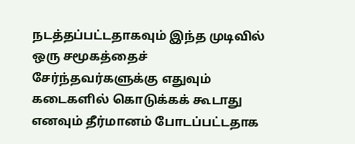நடத்தப்பட்டதாகவும் இந்த முடிவில் ஒரு சமூகத்தைச் சேர்ந்தவர்களுக்கு எதுவும் கடைகளில் கொடுக்கக் கூடாது எனவும் தீர்மானம் போடப்பட்டதாக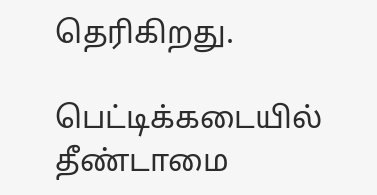தெரிகிறது.

பெட்டிக்கடையில் தீண்டாமை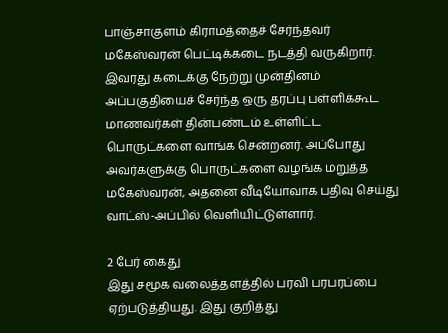பாஞ்சாகுளம் கிராமத்தைச் சேர்ந்தவர் மகேஸ்வரன் பெட்டிக்கடை நடத்தி வருகிறார். இவரது கடைக்கு நேற்று முன்தினம் அப்பகுதியைச் சேர்ந்த ஒரு தரப்பு பள்ளிக்கூட மாணவர்கள் தின்பண்டம் உள்ளிட்ட பொருட்களை வாங்க சென்றனர். அப்போது அவர்களுக்கு பொருட்களை வழங்க மறுத்த மகேஸ்வரன், அதனை வீடியோவாக பதிவு செய்து வாட்ஸ்-அப்பில் வெளியிட்டுள்ளார்.

2 பேர் கைது
இது சமூக வலைத்தளத்தில் பரவி பரபரப்பை ஏற்படுத்தியது. இது குறித்து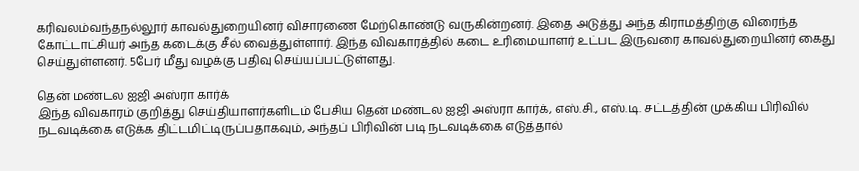கரிவலம்வந்தநல்லூர் காவல்துறையினர் விசாரணை மேற்கொண்டு வருகின்றனர். இதை அடுத்து அந்த கிராமத்திற்கு விரைந்த கோட்டாட்சியர் அந்த கடைக்கு சீல் வைத்துள்ளார். இந்த விவகாரத்தில் கடை உரிமையாளர் உட்பட இருவரை காவல்துறையினர் கைது செய்துள்ளனர். 5பேர் மீது வழக்கு பதிவு செய்யப்பட்டுள்ளது.

தென் மண்டல ஐஜி அஸ்ரா கார்க்
இந்த விவகாரம் குறித்து செய்தியாளர்களிடம் பேசிய தென் மண்டல ஐஜி அஸ்ரா கார்க், எஸ்.சி., எஸ்.டி. சட்டத்தின் முக்கிய பிரிவில் நடவடிக்கை எடுக்க திட்டமிட்டிருப்பதாகவும், அந்தப் பிரிவின் படி நடவடிக்கை எடுத்தால்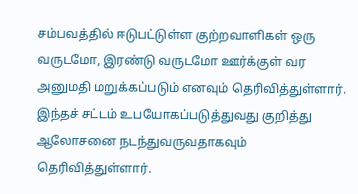சம்பவத்தில் ஈடுபட்டுள்ள குற்றவாளிகள் ஒரு வருடமோ, இரண்டு வருடமோ ஊர்க்குள் வர அனுமதி மறுக்கப்படும் எனவும் தெரிவித்துள்ளார். இந்தச் சட்டம் உபயோகப்படுத்துவது குறித்து ஆலோசனை நடந்துவருவதாகவும் தெரிவித்துள்ளார்.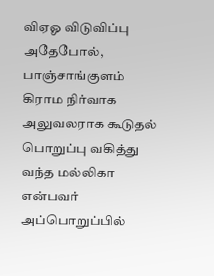விஏஓ விடுவிப்பு
அதேபோல், பாஞ்சாங்குளம் கிராம நிர்வாக அலுவலராக கூடுதல் பொறுப்பு வகித்து வந்த மல்லிகா என்பவர் அப்பொறுப்பில்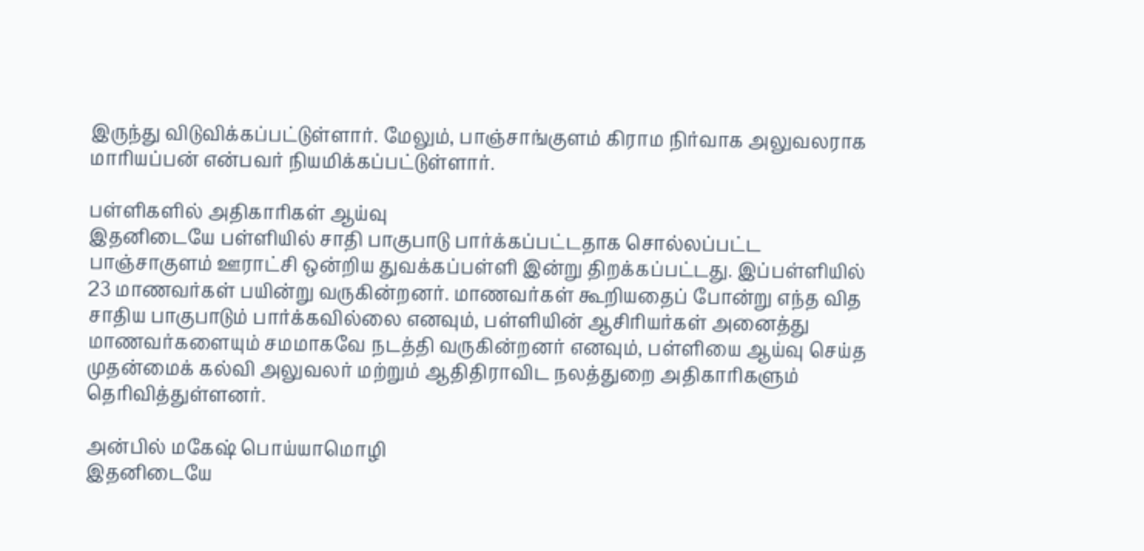இருந்து விடுவிக்கப்பட்டுள்ளார். மேலும், பாஞ்சாங்குளம் கிராம நிர்வாக அலுவலராக மாரியப்பன் என்பவர் நியமிக்கப்பட்டுள்ளார்.

பள்ளிகளில் அதிகாரிகள் ஆய்வு
இதனிடையே பள்ளியில் சாதி பாகுபாடு பார்க்கப்பட்டதாக சொல்லப்பட்ட பாஞ்சாகுளம் ஊராட்சி ஒன்றிய துவக்கப்பள்ளி இன்று திறக்கப்பட்டது. இப்பள்ளியில் 23 மாணவர்கள் பயின்று வருகின்றனர். மாணவர்கள் கூறியதைப் போன்று எந்த வித சாதிய பாகுபாடும் பார்க்கவில்லை எனவும், பள்ளியின் ஆசிரியர்கள் அனைத்து மாணவர்களையும் சமமாகவே நடத்தி வருகின்றனர் எனவும், பள்ளியை ஆய்வு செய்த முதன்மைக் கல்வி அலுவலர் மற்றும் ஆதிதிராவிட நலத்துறை அதிகாரிகளும் தெரிவித்துள்ளனர்.

அன்பில் மகேஷ் பொய்யாமொழி
இதனிடையே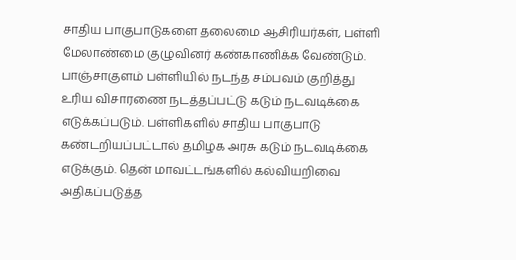சாதிய பாகுபாடுகளை தலைமை ஆசிரியர்கள், பள்ளி மேலாண்மை குழுவினர் கண்காணிக்க வேண்டும். பாஞ்சாகுளம் பள்ளியில் நடந்த சம்பவம் குறித்து உரிய விசாரணை நடத்தப்பட்டு கடும் நடவடிக்கை எடுக்கப்படும். பள்ளிகளில் சாதிய பாகுபாடு கண்டறியப்பட்டால் தமிழக அரசு கடும் நடவடிக்கை எடுக்கும். தென் மாவட்டங்களில் கல்வியறிவை அதிகப்படுத்த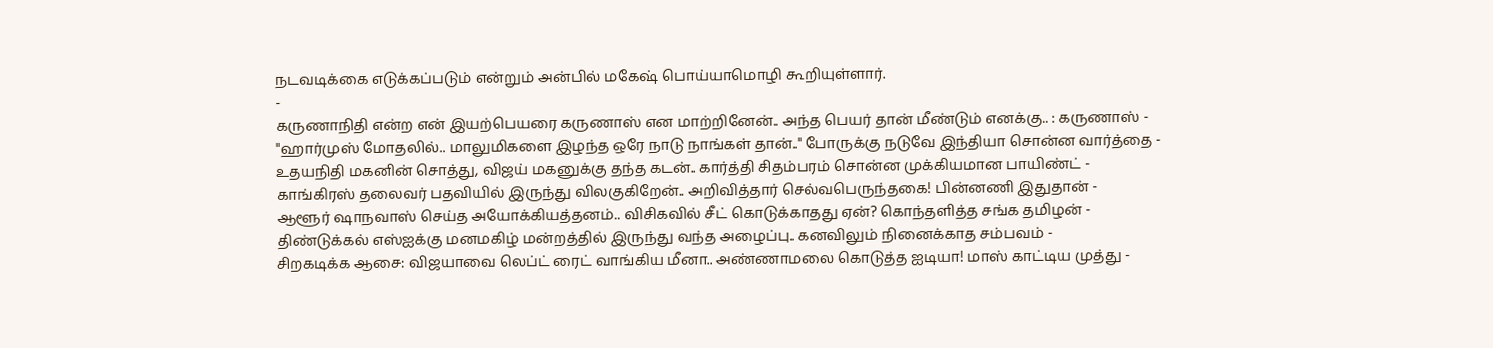நடவடிக்கை எடுக்கப்படும் என்றும் அன்பில் மகேஷ் பொய்யாமொழி கூறியுள்ளார்.
-
கருணாநிதி என்ற என் இயற்பெயரை கருணாஸ் என மாற்றினேன்.. அந்த பெயர் தான் மீண்டும் எனக்கு.. : கருணாஸ் -
"ஹார்முஸ் மோதலில்.. மாலுமிகளை இழந்த ஒரே நாடு நாங்கள் தான்.." போருக்கு நடுவே இந்தியா சொன்ன வார்த்தை -
உதயநிதி மகனின் சொத்து, விஜய் மகனுக்கு தந்த கடன்.. கார்த்தி சிதம்பரம் சொன்ன முக்கியமான பாயிண்ட் -
காங்கிரஸ் தலைவர் பதவியில் இருந்து விலகுகிறேன்.. அறிவித்தார் செல்வபெருந்தகை! பின்னணி இதுதான் -
ஆளூர் ஷாநவாஸ் செய்த அயோக்கியத்தனம்.. விசிகவில் சீட் கொடுக்காதது ஏன்? கொந்தளித்த சங்க தமிழன் -
திண்டுக்கல் எஸ்ஐக்கு மனமகிழ் மன்றத்தில் இருந்து வந்த அழைப்பு.. கனவிலும் நினைக்காத சம்பவம் -
சிறகடிக்க ஆசை: விஜயாவை லெப்ட் ரைட் வாங்கிய மீனா.. அண்ணாமலை கொடுத்த ஐடியா! மாஸ் காட்டிய முத்து -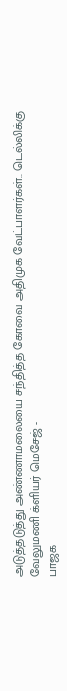அடுத்தடுத்து அண்ணாமலையை சந்தித்த கோவை அதிமுக வேட்பாளர்கள்.. டெல்லிக்கு வேலுமணி க்ளியர் மெசேஜ் -
பாஜக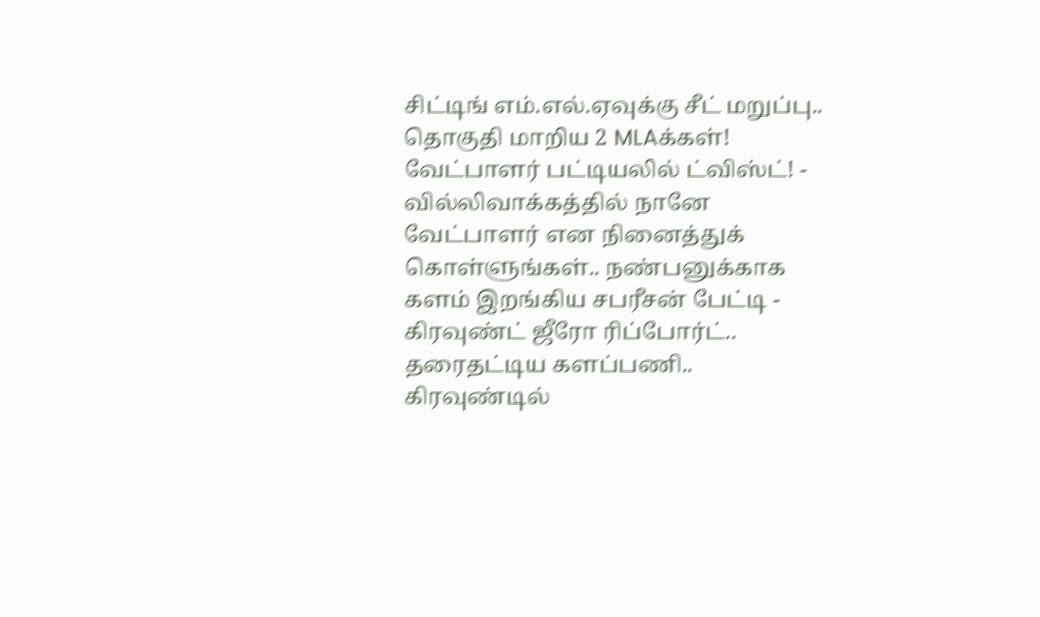சிட்டிங் எம்.எல்.ஏவுக்கு சீட் மறுப்பு.. தொகுதி மாறிய 2 MLAக்கள்! வேட்பாளர் பட்டியலில் ட்விஸ்ட்! -
வில்லிவாக்கத்தில் நானே வேட்பாளர் என நினைத்துக் கொள்ளுங்கள்.. நண்பனுக்காக களம் இறங்கிய சபரீசன் பேட்டி -
கிரவுண்ட் ஜீரோ ரிப்போர்ட்.. தரைதட்டிய களப்பணி.. கிரவுண்டில்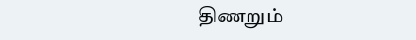திணறும்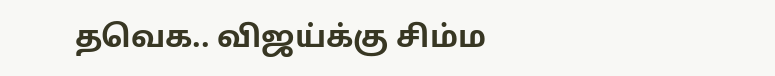தவெக.. விஜய்க்கு சிம்ம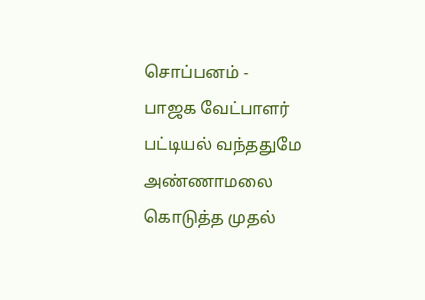சொப்பனம் -
பாஜக வேட்பாளர் பட்டியல் வந்ததுமே அண்ணாமலை கொடுத்த முதல்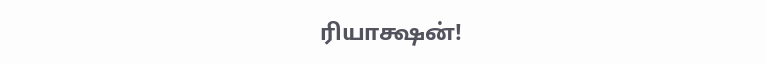ரியாக்ஷன்!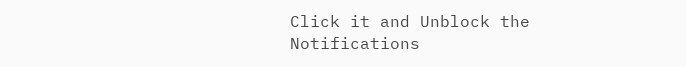Click it and Unblock the Notifications